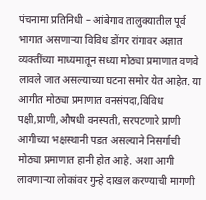पंचनामा प्रतिनिधी – आंबेगाव तालुक्यातील पूर्व भागात असणाऱ्या विविध डोंगर रांगावर अज्ञात व्यक्तींच्या माध्यमातून सध्या मोठ्या प्रमाणात वणवे लावले जात असल्याच्या घटना समोर येत आहेत. या आगीत मोठ्या प्रमाणात वनसंपदा,विविध पक्षी,प्राणी,औषधी वनस्पती, सरपटणारे प्राणी आगीच्या भक्षस्थानी पडत असल्याने निसर्गाची मोठ्या प्रमाणात हानी होत आहे. अशा आगी लावणाऱ्या लोकांवर गुन्हे दाखल करण्याची मागणी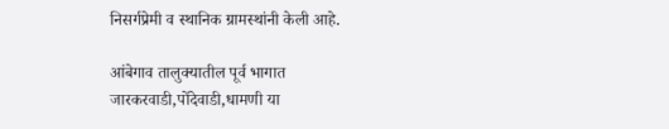निसर्गप्रेमी व स्थानिक ग्रामस्थांनी केली आहे.

आंबेगाव तालुक्यातील पूर्व भागात जारकरवाडी,पोंदेवाडी,धामणी या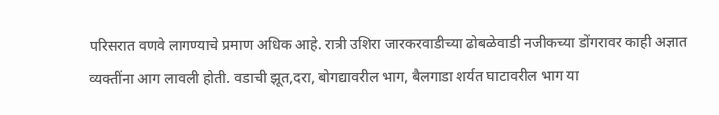परिसरात वणवे लागण्याचे प्रमाण अधिक आहे. रात्री उशिरा जारकरवाडीच्या ढोबळेवाडी नजीकच्या डोंगरावर काही अज्ञात व्यक्तींना आग लावली होती. वडाची झूत,दरा, बोगद्यावरील भाग, बैलगाडा शर्यत घाटावरील भाग या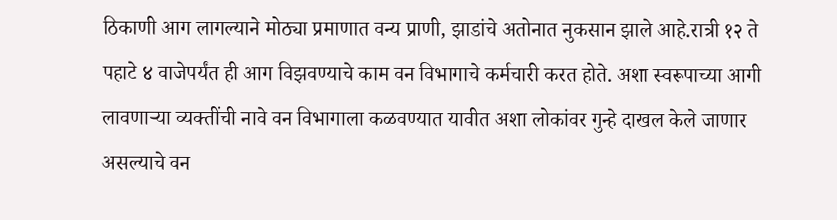ठिकाणी आग लागल्याने मोठ्या प्रमाणात वन्य प्राणी, झाडांचे अतोनात नुकसान झाले आहे.रात्री १२ ते पहाटे ४ वाजेपर्यंत ही आग विझवण्याचे काम वन विभागाचे कर्मचारी करत होते. अशा स्वरूपाच्या आगी लावणाऱ्या व्यक्तींची नावे वन विभागाला कळवण्यात यावीत अशा लोकांवर गुन्हे दाखल केले जाणार असल्याचे वन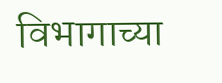विभागाच्या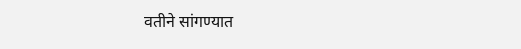वतीने सांगण्यात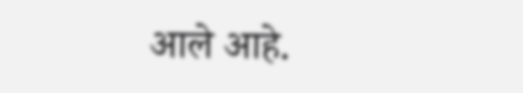आले आहे.